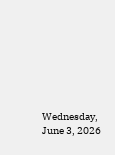Wednesday, June 3, 2026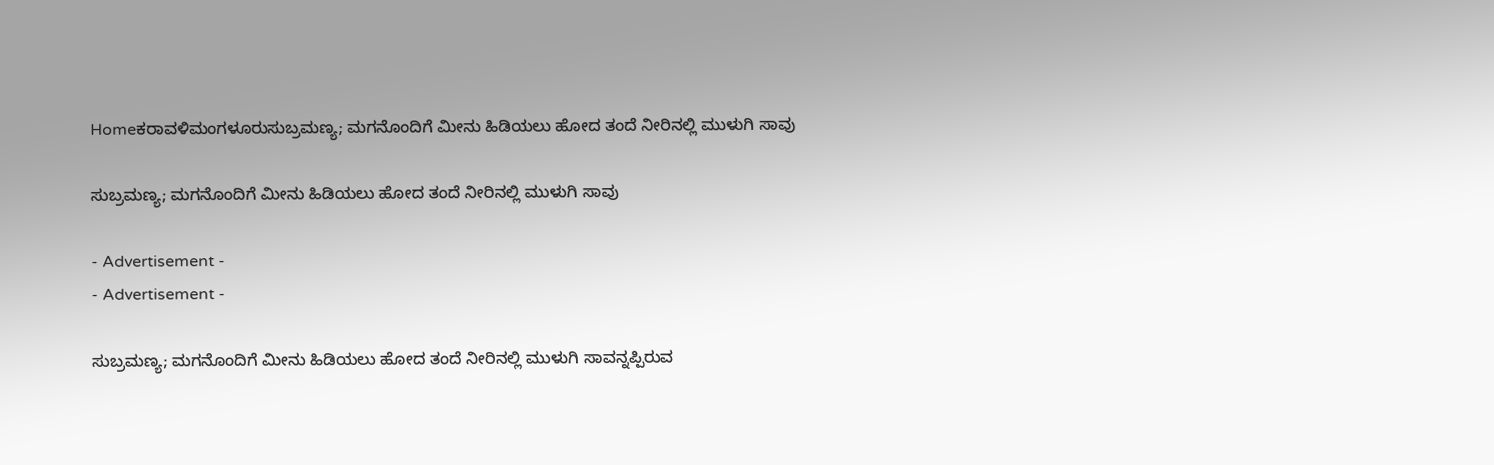Homeಕರಾವಳಿಮಂಗಳೂರುಸುಬ್ರಮಣ್ಯ; ಮಗನೊಂದಿಗೆ ಮೀನು ಹಿಡಿಯಲು ಹೋದ ತಂದೆ ನೀರಿನಲ್ಲಿ ಮುಳುಗಿ ಸಾವು

ಸುಬ್ರಮಣ್ಯ; ಮಗನೊಂದಿಗೆ ಮೀನು ಹಿಡಿಯಲು ಹೋದ ತಂದೆ ನೀರಿನಲ್ಲಿ ಮುಳುಗಿ ಸಾವು

- Advertisement -
- Advertisement -

ಸುಬ್ರಮಣ್ಯ; ಮಗನೊಂದಿಗೆ ಮೀನು ಹಿಡಿಯಲು ಹೋದ ತಂದೆ ನೀರಿನಲ್ಲಿ ಮುಳುಗಿ ಸಾವನ್ನಪ್ಪಿರುವ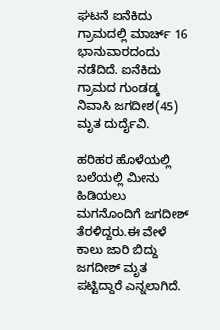ಘಟನೆ ಐನೆಕಿದು ಗ್ರಾಮದಲ್ಲಿ ಮಾರ್ಚ್ 16 ಭಾನುವಾರದಂದು ನಡೆದಿದೆ. ಐನೆಕಿದು ಗ್ರಾಮದ ಗುಂಡಡ್ಕ ನಿವಾಸಿ ಜಗದೀಶ(45) ಮೃತ ದುರ್ದೈವಿ.

ಹರಿಹರ ಹೊಳೆಯಲ್ಲಿ ಬಲೆಯಲ್ಲಿ ಮೀನು ಹಿಡಿಯಲು ಮಗನೊಂದಿಗೆ ಜಗದೀಶ್ ತೆರಳಿದ್ದರು.ಈ ವೇಳೆ ಕಾಲು ಜಾರಿ ಬಿದ್ದು ಜಗದೀಶ್ ಮೃತ ಪಟ್ಟಿದ್ದಾರೆ ಎನ್ನಲಾಗಿದೆ.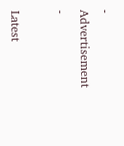- Advertisement -

Latest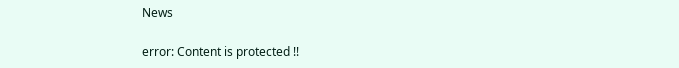News

error: Content is protected !!